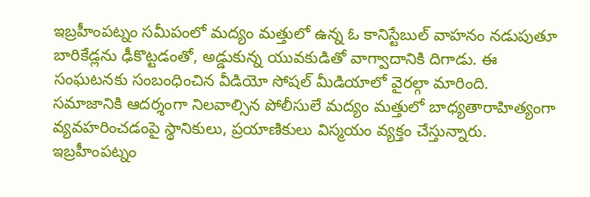ఇబ్రహీంపట్నం సమీపంలో మద్యం మత్తులో ఉన్న ఓ కానిస్టేబుల్ వాహనం నడుపుతూ బారికేడ్లను ఢీకొట్టడంతో, అడ్డుకున్న యువకుడితో వాగ్వాదానికి దిగాడు. ఈ సంఘటనకు సంబంధించిన వీడియో సోషల్ మీడియాలో వైరల్గా మారింది.
సమాజానికి ఆదర్శంగా నిలవాల్సిన పోలీసులే మద్యం మత్తులో బాధ్యతారాహిత్యంగా వ్యవహరించడంపై స్థానికులు, ప్రయాణికులు విస్మయం వ్యక్తం చేస్తున్నారు. ఇబ్రహీంపట్నం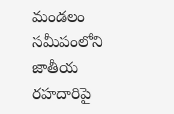మండలం సమీపంలోని జాతీయ రహదారిపై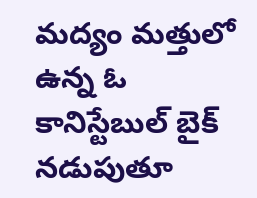మద్యం మత్తులో ఉన్న ఓ కానిస్టేబుల్ బైక్ నడుపుతూ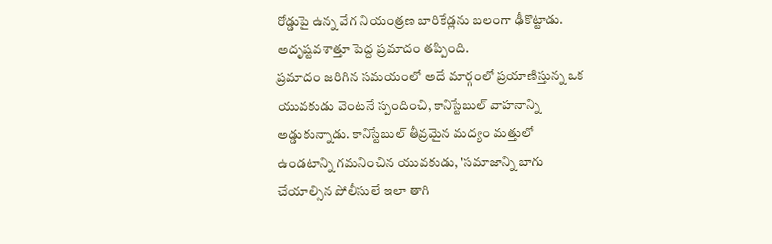రోడ్డుపై ఉన్న వేగ నియంత్రణ బారికేడ్లను బలంగా ఢీకొట్టాడు. అదృష్టవశాత్తూ పెద్ద ప్రమాదం తప్పింది.
ప్రమాదం జరిగిన సమయంలో అదే మార్గంలో ప్రయాణిస్తున్న ఒక యువకుడు వెంటనే స్పందించి, కానిస్టేబుల్ వాహనాన్ని అడ్డుకున్నాడు. కానిస్టేబుల్ తీవ్రమైన మద్యం మత్తులో ఉండటాన్ని గమనించిన యువకుడు, 'సమాజాన్ని బాగు చేయాల్సిన పోలీసులే ఇలా తాగి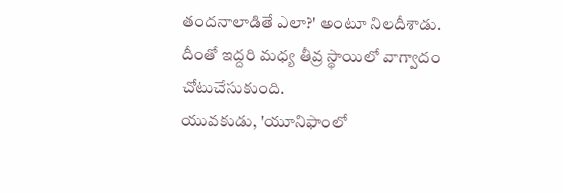తందనాలాడితే ఎలా?' అంటూ నిలదీశాడు. దీంతో ఇద్దరి మధ్య తీవ్ర స్థాయిలో వాగ్వాదం చోటుచేసుకుంది.
యువకుడు, 'యూనిఫాంలో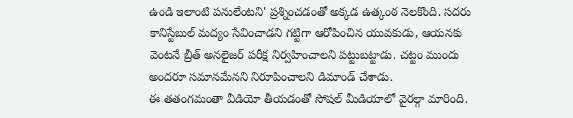ఉండి ఇలాంటి పనులేంటని' ప్రశ్నించడంతో అక్కడ ఉత్కంఠ నెలకొంది. సదరు కానిస్టేబుల్ మద్యం సేవించాడని గట్టిగా ఆరోపించిన యువకుడు, ఆయనకు వెంటనే బ్రీత్ అనలైజర్ పరీక్ష నిర్వహించాలని పట్టుబట్టాడు. చట్టం ముందు అందరూ సమానమేనని నిరూపించాలని డిమాండ్ చేశాడు.
ఈ తతంగమంతా వీడియో తీయడంతో సోషల్ మీడియాలో వైరల్గా మారింది.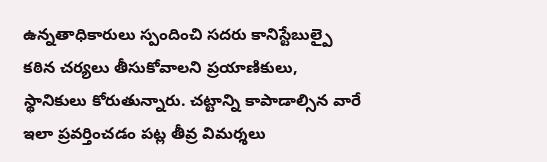ఉన్నతాధికారులు స్పందించి సదరు కానిస్టేబుల్పై కఠిన చర్యలు తీసుకోవాలని ప్రయాణికులు, స్థానికులు కోరుతున్నారు. చట్టాన్ని కాపాడాల్సిన వారే ఇలా ప్రవర్తించడం పట్ల తీవ్ర విమర్శలు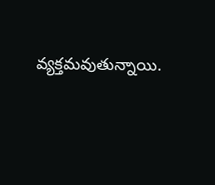వ్యక్తమవుతున్నాయి.